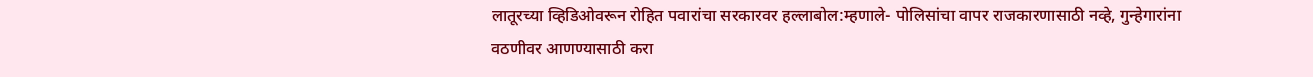लातूरच्या व्हिडिओवरून रोहित पवारांचा सरकारवर हल्लाबोल:म्हणाले- पोलिसांचा वापर राजकारणासाठी नव्हे, गुन्हेगारांना वठणीवर आणण्यासाठी करा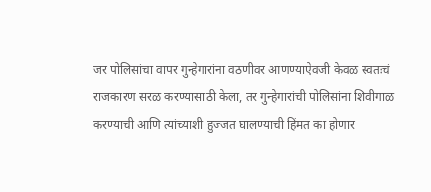जर पोलिसांचा वापर गुन्हेगारांना वठणीवर आणण्याऐवजी केवळ स्वतःचं राजकारण सरळ करण्यासाठी केला, तर गुन्हेगारांची पोलिसांना शिवीगाळ करण्याची आणि त्यांच्याशी हुज्जत घालण्याची हिंमत का होणार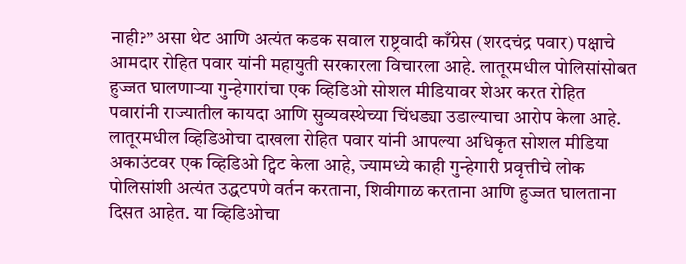नाही?” असा थेट आणि अत्यंत कडक सवाल राष्ट्रवादी काँग्रेस (शरदचंद्र पवार) पक्षाचे आमदार रोहित पवार यांनी महायुती सरकारला विचारला आहे. लातूरमधील पोलिसांसोबत हुज्जत घालणाऱ्या गुन्हेगारांचा एक व्हिडिओ सोशल मीडियावर शेअर करत रोहित पवारांनी राज्यातील कायदा आणि सुव्यवस्थेच्या चिंधड्या उडाल्याचा आरोप केला आहे. लातूरमधील व्हिडिओचा दाखला रोहित पवार यांनी आपल्या अधिकृत सोशल मीडिया अकाउंटवर एक व्हिडिओ ट्विट केला आहे, ज्यामध्ये काही गुन्हेगारी प्रवृत्तीचे लोक पोलिसांशी अत्यंत उद्धटपणे वर्तन करताना, शिवीगाळ करताना आणि हुज्जत घालताना दिसत आहेत. या व्हिडिओचा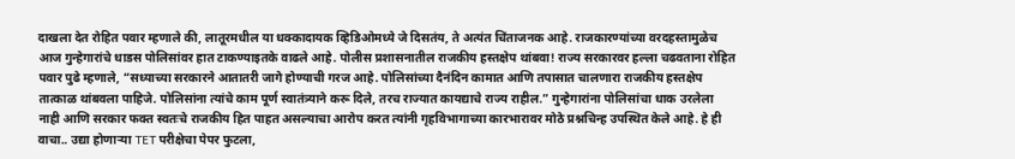दाखला देत रोहित पवार म्हणाले की, लातूरमधील या धक्कादायक व्हिडिओमध्ये जे दिसतंय, ते अत्यंत चिंताजनक आहे. राजकारण्यांच्या वरदहस्तामुळेच आज गुन्हेगारांचे धाडस पोलिसांवर हात टाकण्याइतके वाढले आहे. पोलीस प्रशासनातील राजकीय हस्तक्षेप थांबवा! राज्य सरकारवर हल्ला चढवताना रोहित पवार पुढे म्हणाले, “सध्याच्या सरकारने आतातरी जागे होण्याची गरज आहे. पोलिसांच्या दैनंदिन कामात आणि तपासात चालणारा राजकीय हस्तक्षेप तात्काळ थांबवला पाहिजे. पोलिसांना त्यांचे काम पूर्ण स्वातंत्र्याने करू दिले, तरच राज्यात कायद्याचे राज्य राहील.” गुन्हेगारांना पोलिसांचा धाक उरलेला नाही आणि सरकार फक्त स्वतःचे राजकीय हित पाहत असल्याचा आरोप करत त्यांनी गृहविभागाच्या कारभारावर मोठे प्रश्नचिन्ह उपस्थित केले आहे. हे ही वाचा.. उद्या होणाऱ्या TET परीक्षेचा पेपर फुटला,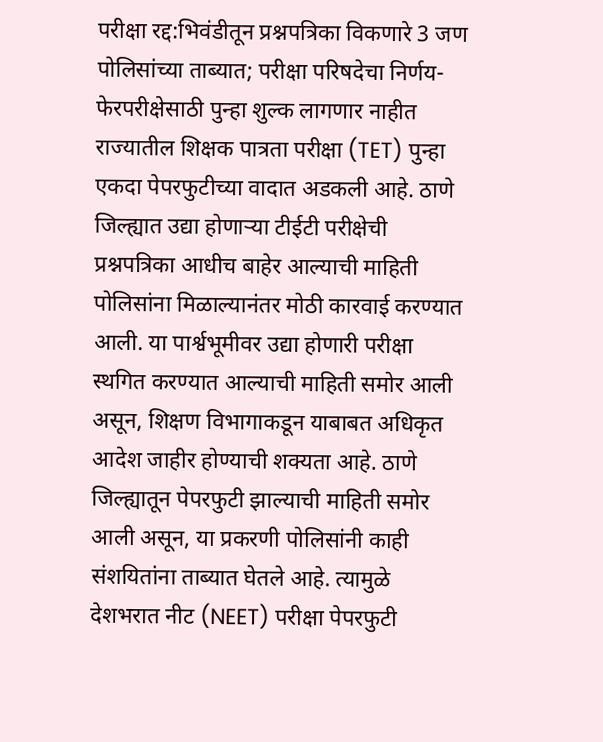परीक्षा रद्द:भिवंडीतून प्रश्नपत्रिका विकणारे 3 जण पोलिसांच्या ताब्यात; परीक्षा परिषदेचा निर्णय- फेरपरीक्षेसाठी पुन्हा शुल्क लागणार नाहीत
राज्यातील शिक्षक पात्रता परीक्षा (TET) पुन्हा एकदा पेपरफुटीच्या वादात अडकली आहे. ठाणे जिल्ह्यात उद्या होणाऱ्या टीईटी परीक्षेची प्रश्नपत्रिका आधीच बाहेर आल्याची माहिती पोलिसांना मिळाल्यानंतर मोठी कारवाई करण्यात आली. या पार्श्वभूमीवर उद्या होणारी परीक्षा स्थगित करण्यात आल्याची माहिती समोर आली असून, शिक्षण विभागाकडून याबाबत अधिकृत आदेश जाहीर होण्याची शक्यता आहे. ठाणे जिल्ह्यातून पेपरफुटी झाल्याची माहिती समोर आली असून, या प्रकरणी पोलिसांनी काही संशयितांना ताब्यात घेतले आहे. त्यामुळे देशभरात नीट (NEET) परीक्षा पेपरफुटी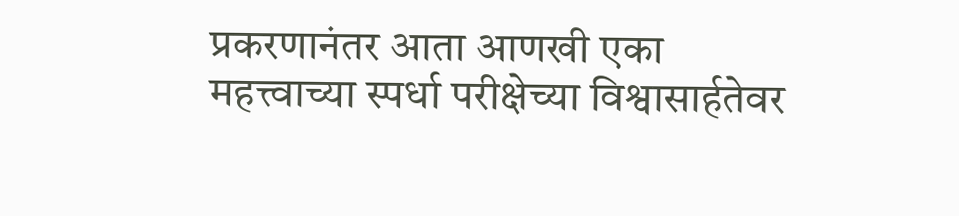प्रकरणानंतर आता आणखी एका महत्त्वाच्या स्पर्धा परीक्षेच्या विश्वासार्हतेवर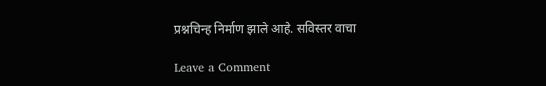प्रश्नचिन्ह निर्माण झाले आहे. सविस्तर वाचा

Leave a Comment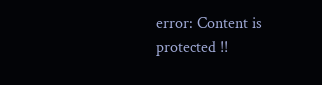error: Content is protected !!